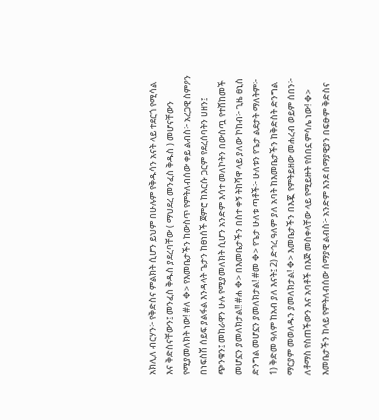አክሊለ ብርሃን፦ የቅድስና ምልክት ሲሆን ይህም በሁሉም የቅዱሳን አናት ላይ ተደርጎ የሚሳል እና ቅድስናቸውን፤ መንፈስ ቅዱስ ያደረባቸው ( ማህደረ መንፈስ ቅዱስ ) መሆናቸውን የሚያመለክት ነው! #ለ ✥> የእመቤታችን ከውስጥ የምትለብሰው ቀይ ልብስ፦ አረጋዊ ስምዖን በነፍስሽ ሰይፍ ያልፋል እንዳላት ጌታን ከፀነሰች ጀምሮ ከእርሱ ጋርም የደረሰባትን ሀዘን፤ ጭንቁን፤ መከራዋን ሁሉ የሚያመለክት ሲሆን አንድም እሳተ መለኮትን በውስጧ የተሸከመች መሆኗን ያመለክታል!! #ሐ ✥> በእመቤታችን በስተ ቀኝ ትከሻዋ ላይ ያለው ኮከብ፦ ጊዜ ፀኒስ ድንግል መሆኗን ያመለክታል! #መ ✥> የጌታ ሁለቱ ጣቶች፦ ሁለቱን የጌታ ልደታት ማለትም፦ 1) ቅድመ ዓለም ከአብ ያለ እናት፤ 2) ድኅረ ዓለም ያለ አባት ከእመቤታችን ከቅድስት ድንግል ማርያም መወለዱን ያመለክታል! ✥> እመቤታችን በእጇ የምትይዘው መሐረብ ወይም ሰበን፦ ለቶማስ የስጠችውን እና አባቶች በእጅ መስቀላቸው ላይ የሚይዙት የሰበኗ ምሳሌ ነው! ✥> እመቤታችን ከላይ የምትለብሰው ሰማያዊ ልብስ፦ አንድም እንደ ሰማያዊያን በፍፁም ቅድስና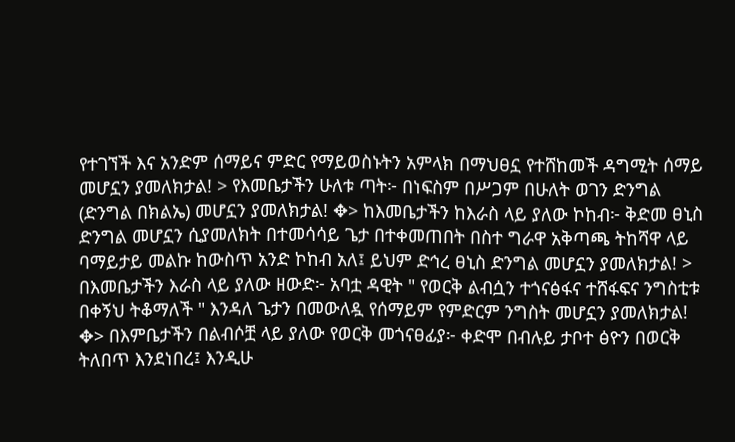የተገኘች እና አንድም ሰማይና ምድር የማይወስኑትን አምላክ በማህፀኗ የተሸከመች ዳግሚት ሰማይ መሆኗን ያመለክታል! > የእመቤታችን ሁለቱ ጣት፦ በነፍስም በሥጋም በሁለት ወገን ድንግል (ድንግል በክልኤ) መሆኗን ያመለክታል! ✥> ከእመቤታችን ከእራስ ላይ ያለው ኮከብ፦ ቅድመ ፀኒስ ድንግል መሆኗን ሲያመለክት በተመሳሳይ ጌታ በተቀመጠበት በስተ ግራዋ አቅጣጫ ትከሻዋ ላይ ባማይታይ መልኩ ከውስጥ አንድ ኮከብ አለ፤ ይህም ድኅረ ፀኒስ ድንግል መሆኗን ያመለክታል! > በእመቤታችን እራስ ላይ ያለው ዘውድ፦ አባቷ ዳዊት " የወርቅ ልብሷን ተጎናፅፋና ተሸፋፍና ንግስቲቱ በቀኝህ ትቆማለች " እንዳለ ጌታን በመውለዷ የሰማይም የምድርም ንግስት መሆኗን ያመለክታል! ✥> በእምቤታችን በልብሶቿ ላይ ያለው የወርቅ መጎናፀፊያ፦ ቀድሞ በብሉይ ታቦተ ፅዮን በወርቅ ትለበጥ እንደነበረ፤ እንዲሁ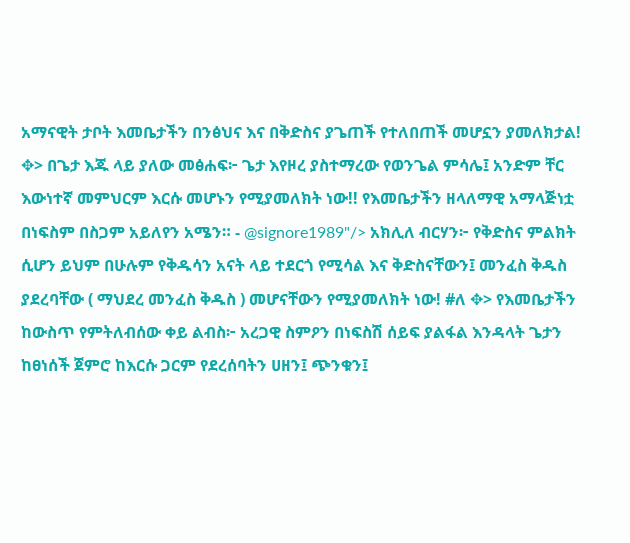አማናዊት ታቦት እመቤታችን በንፅህና እና በቅድስና ያጌጠች የተለበጠች መሆኗን ያመለክታል! ✥> በጌታ እጁ ላይ ያለው መፅሐፍ፦ ጌታ እየዞረ ያስተማረው የወንጌል ምሳሌ፤ አንድም ቸር እውነተኛ መምህርም እርሱ መሆኑን የሚያመለክት ነው!! የእመቤታችን ዘላለማዊ አማላጅነቷ በነፍስም በስጋም አይለየን አሜን። - @signore1989"/> አክሊለ ብርሃን፦ የቅድስና ምልክት ሲሆን ይህም በሁሉም የቅዱሳን አናት ላይ ተደርጎ የሚሳል እና ቅድስናቸውን፤ መንፈስ ቅዱስ ያደረባቸው ( ማህደረ መንፈስ ቅዱስ ) መሆናቸውን የሚያመለክት ነው! #ለ ✥> የእመቤታችን ከውስጥ የምትለብሰው ቀይ ልብስ፦ አረጋዊ ስምዖን በነፍስሽ ሰይፍ ያልፋል እንዳላት ጌታን ከፀነሰች ጀምሮ ከእርሱ ጋርም የደረሰባትን ሀዘን፤ ጭንቁን፤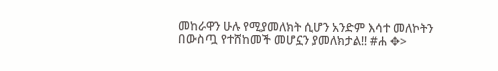መከራዋን ሁሉ የሚያመለክት ሲሆን አንድም እሳተ መለኮትን በውስጧ የተሸከመች መሆኗን ያመለክታል!! #ሐ ✥>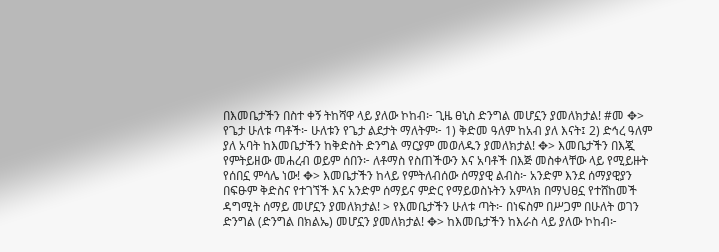በእመቤታችን በስተ ቀኝ ትከሻዋ ላይ ያለው ኮከብ፦ ጊዜ ፀኒስ ድንግል መሆኗን ያመለክታል! #መ ✥> የጌታ ሁለቱ ጣቶች፦ ሁለቱን የጌታ ልደታት ማለትም፦ 1) ቅድመ ዓለም ከአብ ያለ እናት፤ 2) ድኅረ ዓለም ያለ አባት ከእመቤታችን ከቅድስት ድንግል ማርያም መወለዱን ያመለክታል! ✥> እመቤታችን በእጇ የምትይዘው መሐረብ ወይም ሰበን፦ ለቶማስ የስጠችውን እና አባቶች በእጅ መስቀላቸው ላይ የሚይዙት የሰበኗ ምሳሌ ነው! ✥> እመቤታችን ከላይ የምትለብሰው ሰማያዊ ልብስ፦ አንድም እንደ ሰማያዊያን በፍፁም ቅድስና የተገኘች እና አንድም ሰማይና ምድር የማይወስኑትን አምላክ በማህፀኗ የተሸከመች ዳግሚት ሰማይ መሆኗን ያመለክታል! > የእመቤታችን ሁለቱ ጣት፦ በነፍስም በሥጋም በሁለት ወገን ድንግል (ድንግል በክልኤ) መሆኗን ያመለክታል! ✥> ከእመቤታችን ከእራስ ላይ ያለው ኮከብ፦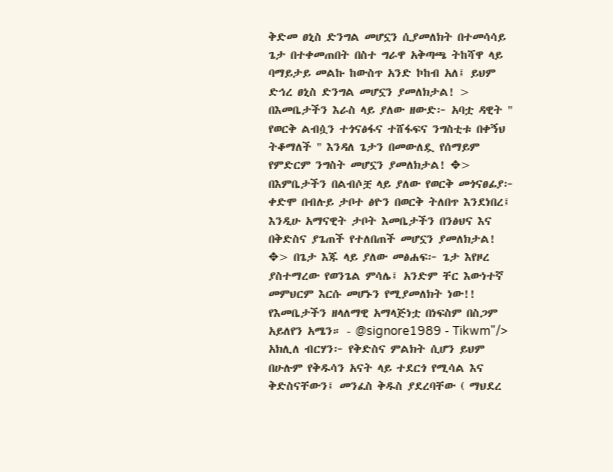ቅድመ ፀኒስ ድንግል መሆኗን ሲያመለክት በተመሳሳይ ጌታ በተቀመጠበት በስተ ግራዋ አቅጣጫ ትከሻዋ ላይ ባማይታይ መልኩ ከውስጥ አንድ ኮከብ አለ፤ ይህም ድኅረ ፀኒስ ድንግል መሆኗን ያመለክታል! > በእመቤታችን እራስ ላይ ያለው ዘውድ፦ አባቷ ዳዊት " የወርቅ ልብሷን ተጎናፅፋና ተሸፋፍና ንግስቲቱ በቀኝህ ትቆማለች " እንዳለ ጌታን በመውለዷ የሰማይም የምድርም ንግስት መሆኗን ያመለክታል! ✥> በእምቤታችን በልብሶቿ ላይ ያለው የወርቅ መጎናፀፊያ፦ ቀድሞ በብሉይ ታቦተ ፅዮን በወርቅ ትለበጥ እንደነበረ፤ እንዲሁ አማናዊት ታቦት እመቤታችን በንፅህና እና በቅድስና ያጌጠች የተለበጠች መሆኗን ያመለክታል! ✥> በጌታ እጁ ላይ ያለው መፅሐፍ፦ ጌታ እየዞረ ያስተማረው የወንጌል ምሳሌ፤ አንድም ቸር እውነተኛ መምህርም እርሱ መሆኑን የሚያመለክት ነው!! የእመቤታችን ዘላለማዊ አማላጅነቷ በነፍስም በስጋም አይለየን አሜን። - @signore1989 - Tikwm"/> አክሊለ ብርሃን፦ የቅድስና ምልክት ሲሆን ይህም በሁሉም የቅዱሳን አናት ላይ ተደርጎ የሚሳል እና ቅድስናቸውን፤ መንፈስ ቅዱስ ያደረባቸው ( ማህደረ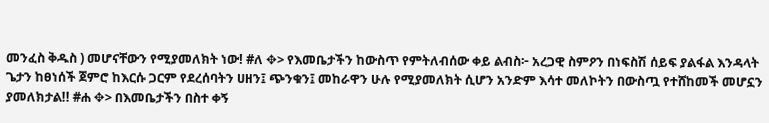መንፈስ ቅዱስ ) መሆናቸውን የሚያመለክት ነው! #ለ ✥> የእመቤታችን ከውስጥ የምትለብሰው ቀይ ልብስ፦ አረጋዊ ስምዖን በነፍስሽ ሰይፍ ያልፋል እንዳላት ጌታን ከፀነሰች ጀምሮ ከእርሱ ጋርም የደረሰባትን ሀዘን፤ ጭንቁን፤ መከራዋን ሁሉ የሚያመለክት ሲሆን አንድም እሳተ መለኮትን በውስጧ የተሸከመች መሆኗን ያመለክታል!! #ሐ ✥> በእመቤታችን በስተ ቀኝ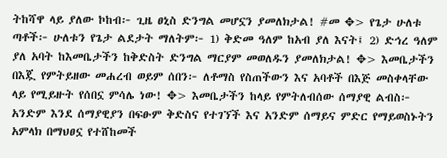ትከሻዋ ላይ ያለው ኮከብ፦ ጊዜ ፀኒስ ድንግል መሆኗን ያመለክታል! #መ ✥> የጌታ ሁለቱ ጣቶች፦ ሁለቱን የጌታ ልደታት ማለትም፦ 1) ቅድመ ዓለም ከአብ ያለ እናት፤ 2) ድኅረ ዓለም ያለ አባት ከእመቤታችን ከቅድስት ድንግል ማርያም መወለዱን ያመለክታል! ✥> እመቤታችን በእጇ የምትይዘው መሐረብ ወይም ሰበን፦ ለቶማስ የስጠችውን እና አባቶች በእጅ መስቀላቸው ላይ የሚይዙት የሰበኗ ምሳሌ ነው! ✥> እመቤታችን ከላይ የምትለብሰው ሰማያዊ ልብስ፦ አንድም እንደ ሰማያዊያን በፍፁም ቅድስና የተገኘች እና አንድም ሰማይና ምድር የማይወስኑትን አምላክ በማህፀኗ የተሸከመች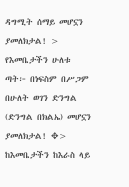ዳግሚት ሰማይ መሆኗን ያመለክታል! > የእመቤታችን ሁለቱ ጣት፦ በነፍስም በሥጋም በሁለት ወገን ድንግል (ድንግል በክልኤ) መሆኗን ያመለክታል! ✥> ከእመቤታችን ከእራስ ላይ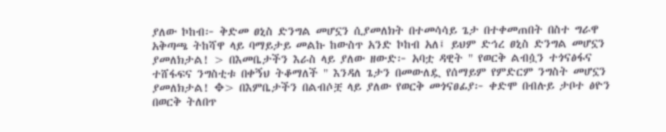ያለው ኮከብ፦ ቅድመ ፀኒስ ድንግል መሆኗን ሲያመለክት በተመሳሳይ ጌታ በተቀመጠበት በስተ ግራዋ አቅጣጫ ትከሻዋ ላይ ባማይታይ መልኩ ከውስጥ አንድ ኮከብ አለ፤ ይህም ድኅረ ፀኒስ ድንግል መሆኗን ያመለክታል! > በእመቤታችን እራስ ላይ ያለው ዘውድ፦ አባቷ ዳዊት " የወርቅ ልብሷን ተጎናፅፋና ተሸፋፍና ንግስቲቱ በቀኝህ ትቆማለች " እንዳለ ጌታን በመውለዷ የሰማይም የምድርም ንግስት መሆኗን ያመለክታል! ✥> በእምቤታችን በልብሶቿ ላይ ያለው የወርቅ መጎናፀፊያ፦ ቀድሞ በብሉይ ታቦተ ፅዮን በወርቅ ትለበጥ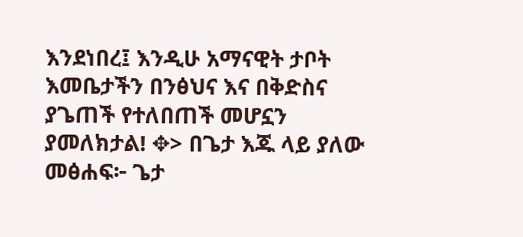እንደነበረ፤ እንዲሁ አማናዊት ታቦት እመቤታችን በንፅህና እና በቅድስና ያጌጠች የተለበጠች መሆኗን ያመለክታል! ✥> በጌታ እጁ ላይ ያለው መፅሐፍ፦ ጌታ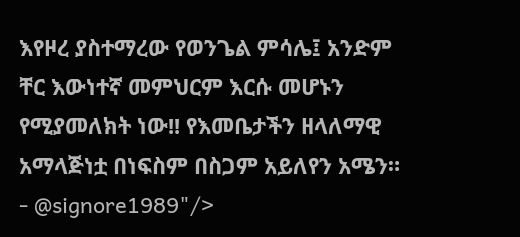እየዞረ ያስተማረው የወንጌል ምሳሌ፤ አንድም ቸር እውነተኛ መምህርም እርሱ መሆኑን የሚያመለክት ነው!! የእመቤታችን ዘላለማዊ አማላጅነቷ በነፍስም በስጋም አይለየን አሜን። - @signore1989"/>